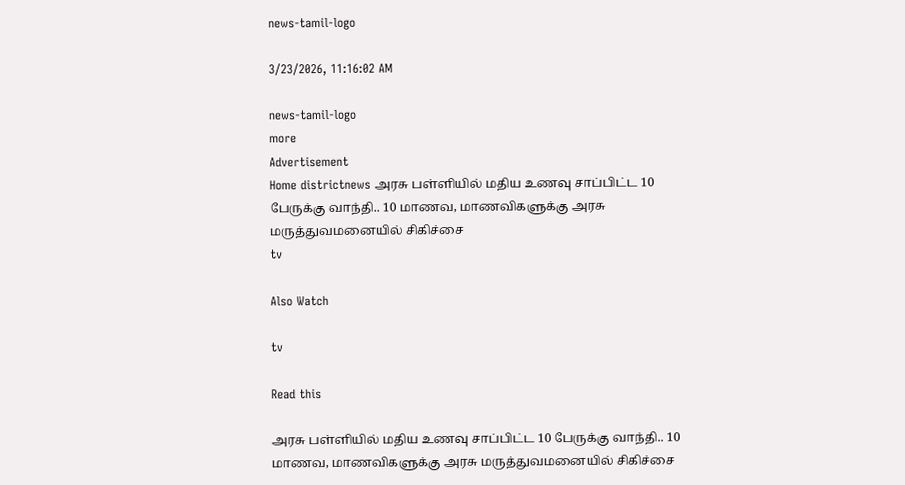news-tamil-logo

3/23/2026, 11:16:02 AM

news-tamil-logo
more
Advertisement
Home districtnews அரசு பள்ளியில் மதிய உணவு சாப்பிட்ட 10 பேருக்கு வாந்தி.. 10 மாணவ, மாணவிகளுக்கு அரசு மருத்துவமனையில் சிகிச்சை
tv

Also Watch

tv

Read this

அரசு பள்ளியில் மதிய உணவு சாப்பிட்ட 10 பேருக்கு வாந்தி.. 10 மாணவ, மாணவிகளுக்கு அரசு மருத்துவமனையில் சிகிச்சை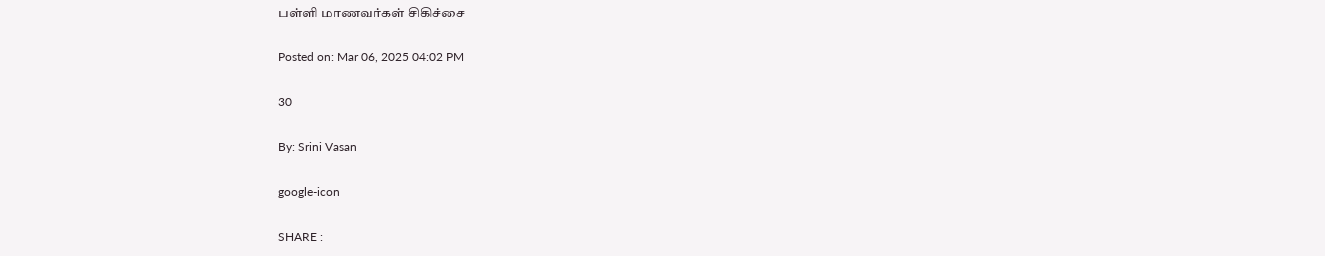பள்ளி மாணவர்கள் சிகிச்சை

Posted on: Mar 06, 2025 04:02 PM

30

By: Srini Vasan

google-icon

SHARE :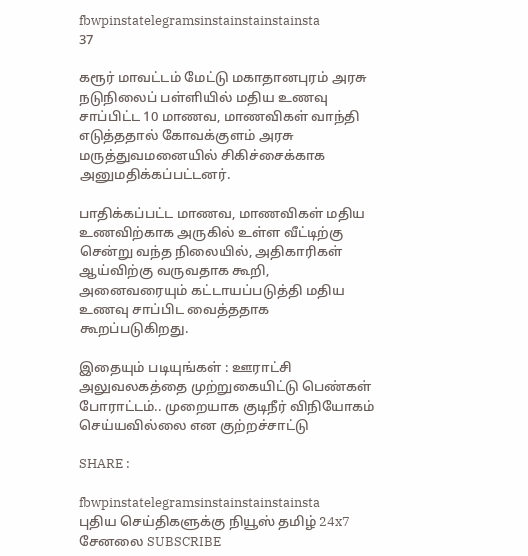fbwpinstatelegramsinstainstainstainsta
37

கரூர் மாவட்டம் மேட்டு மகாதானபுரம் அரசு நடுநிலைப் பள்ளியில் மதிய உணவு சாப்பிட்ட 10 மாணவ, மாணவிகள் வாந்தி எடுத்ததால் கோவக்குளம் அரசு மருத்துவமனையில் சிகிச்சைக்காக அனுமதிக்கப்பட்டனர்.

பாதிக்கப்பட்ட மாணவ, மாணவிகள் மதிய உணவிற்காக அருகில் உள்ள வீட்டிற்கு சென்று வந்த நிலையில், அதிகாரிகள் ஆய்விற்கு வருவதாக கூறி, அனைவரையும் கட்டாயப்படுத்தி மதிய உணவு சாப்பிட வைத்ததாக கூறப்படுகிறது.

இதையும் படியுங்கள் : ஊராட்சி அலுவலகத்தை முற்றுகையிட்டு பெண்கள் போராட்டம்.. முறையாக குடிநீர் விநியோகம் செய்யவில்லை என குற்றச்சாட்டு

SHARE :

fbwpinstatelegramsinstainstainstainsta
புதிய செய்திகளுக்கு நியூஸ் தமிழ் 24x7 சேனலை SUBSCRIBE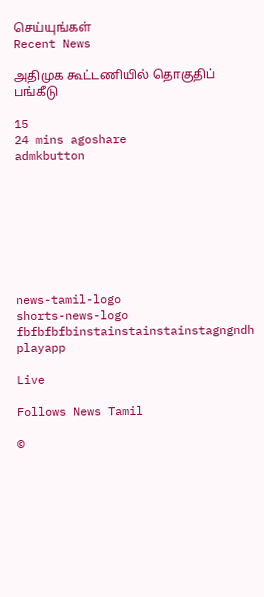செய்யுங்கள்
Recent News

அதிமுக கூட்டணியில் தொகுதிப் பங்கீடு

15
24 mins agoshare
admkbutton








news-tamil-logo
shorts-news-logo
fbfbfbfbinstainstainstainstagngndh
playapp

Live

Follows News Tamil

©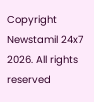Copyright Newstamil 24x7 2026. All rights reserved